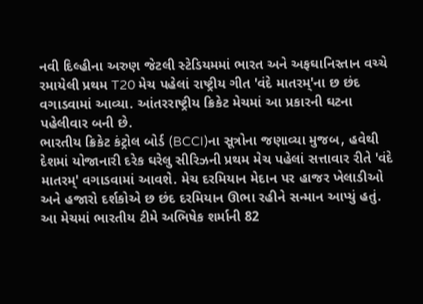નવી દિલ્હીના અરુણ જેટલી સ્ટેડિયમમાં ભારત અને અફઘાનિસ્તાન વચ્ચે રમાયેલી પ્રથમ T20 મેચ પહેલાં રાષ્ટ્રીય ગીત 'વંદે માતરમ્'ના છ છંદ વગાડવામાં આવ્યા. આંતરરાષ્ટ્રીય ક્રિકેટ મેચમાં આ પ્રકારની ઘટના પહેલીવાર બની છે.
ભારતીય ક્રિકેટ કંટ્રોલ બોર્ડ (BCCI)ના સૂત્રોના જણાવ્યા મુજબ, હવેથી દેશમાં યોજાનારી દરેક ઘરેલુ સીરિઝની પ્રથમ મેચ પહેલાં સત્તાવાર રીતે 'વંદે માતરમ્' વગાડવામાં આવશે. મેચ દરમિયાન મેદાન પર હાજર ખેલાડીઓ અને હજારો દર્શકોએ છ છંદ દરમિયાન ઊભા રહીને સન્માન આપ્યું હતું.
આ મેચમાં ભારતીય ટીમે અભિષેક શર્માની 82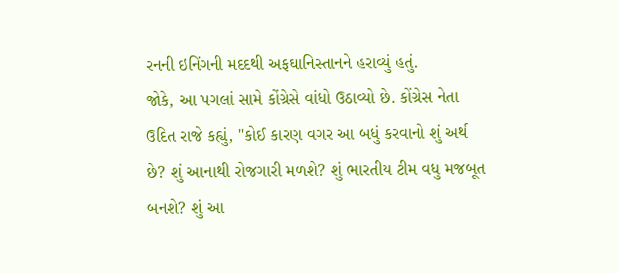રનની ઇનિંગની મદદથી અફઘાનિસ્તાનને હરાવ્યું હતું.
જોકે, આ પગલાં સામે કોંગ્રેસે વાંધો ઉઠાવ્યો છે. કોંગ્રેસ નેતા ઉદિત રાજે કહ્યું, "કોઈ કારણ વગર આ બધું કરવાનો શું અર્થ છે? શું આનાથી રોજગારી મળશે? શું ભારતીય ટીમ વધુ મજબૂત બનશે? શું આ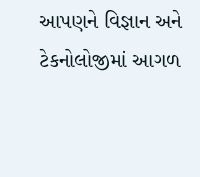આપણને વિજ્ઞાન અને ટેકનોલોજીમાં આગળ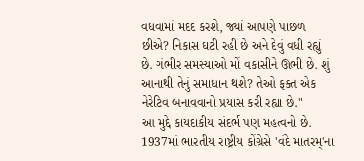વધવામાં મદદ કરશે, જ્યાં આપણે પાછળ છીએ? નિકાસ ઘટી રહી છે અને દેવું વધી રહ્યું છે. ગંભીર સમસ્યાઓ મોં વકાસીને ઊભી છે. શું આનાથી તેનું સમાધાન થશે? તેઓ ફક્ત એક નેરેટિવ બનાવવાનો પ્રયાસ કરી રહ્યા છે."
આ મુદ્દે કાયદાકીય સંદર્ભ પણ મહત્વનો છે. 1937માં ભારતીય રાષ્ટ્રીય કોંગ્રેસે 'વંદે માતરમ્'ના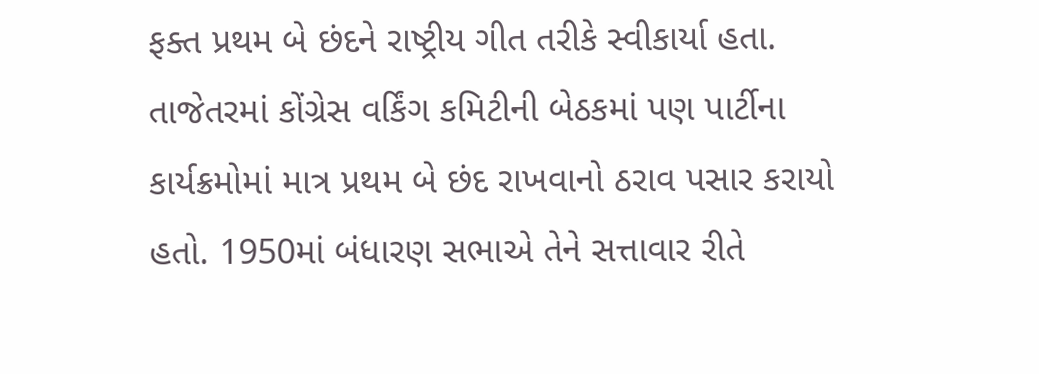ફક્ત પ્રથમ બે છંદને રાષ્ટ્રીય ગીત તરીકે સ્વીકાર્યા હતા. તાજેતરમાં કોંગ્રેસ વર્કિંગ કમિટીની બેઠકમાં પણ પાર્ટીના કાર્યક્રમોમાં માત્ર પ્રથમ બે છંદ રાખવાનો ઠરાવ પસાર કરાયો હતો. 1950માં બંધારણ સભાએ તેને સત્તાવાર રીતે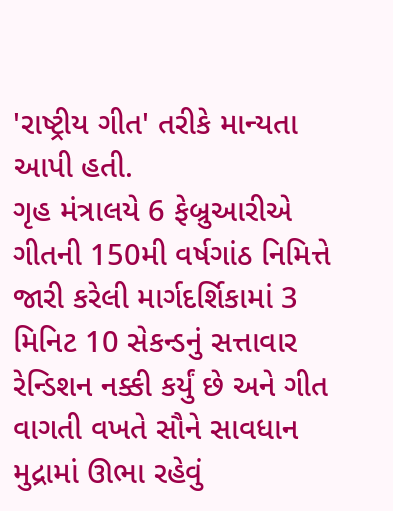'રાષ્ટ્રીય ગીત' તરીકે માન્યતા આપી હતી.
ગૃહ મંત્રાલયે 6 ફેબ્રુઆરીએ ગીતની 150મી વર્ષગાંઠ નિમિત્તે જારી કરેલી માર્ગદર્શિકામાં 3 મિનિટ 10 સેકન્ડનું સત્તાવાર રેન્ડિશન નક્કી કર્યું છે અને ગીત વાગતી વખતે સૌને સાવધાન મુદ્રામાં ઊભા રહેવું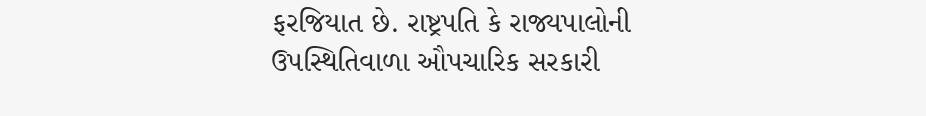ફરજિયાત છે. રાષ્ટ્રપતિ કે રાજ્યપાલોની ઉપસ્થિતિવાળા ઔપચારિક સરકારી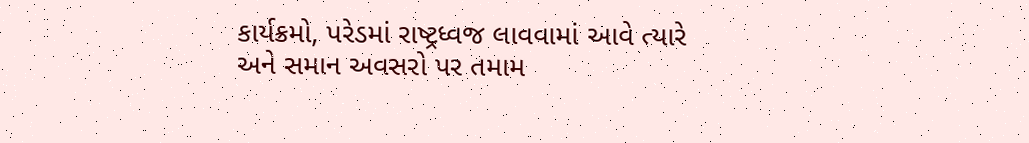કાર્યક્રમો, પરેડમાં રાષ્ટ્રધ્વજ લાવવામાં આવે ત્યારે અને સમાન અવસરો પર તમામ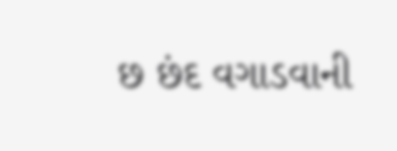છ છંદ વગાડવાની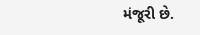મંજૂરી છે.